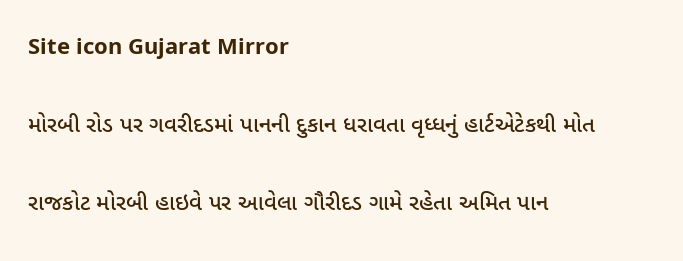Site icon Gujarat Mirror

મોરબી રોડ પર ગવરીદડમાં પાનની દુકાન ધરાવતા વૃધ્ધનું હાર્ટએટેકથી મોત

રાજકોટ મોરબી હાઇવે પર આવેલા ગૌરીદડ ગામે રહેતા અમિત પાન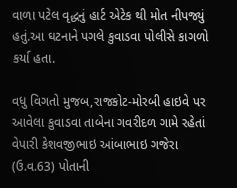વાળા પટેલ વૃદ્ધનું હાર્ટ એટેક થી મોત નીપજ્યું હતું.આ ઘટનાને પગલે કુવાડવા પોલીસે કાગળો કર્યા હતા.

વધુ વિગતો મુજબ,રાજકોટ-મોરબી હાઇવે પર આવેલા કુવાડવા તાબેના ગવરીદળ ગામે રહેતાં વેપારી કેશવજીભાઇ આંબાભાઇ ગજેરા (ઉ.વ.63) પોતાની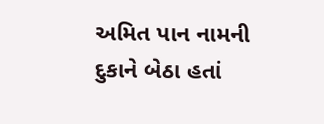અમિત પાન નામની દુકાને બેઠા હતાં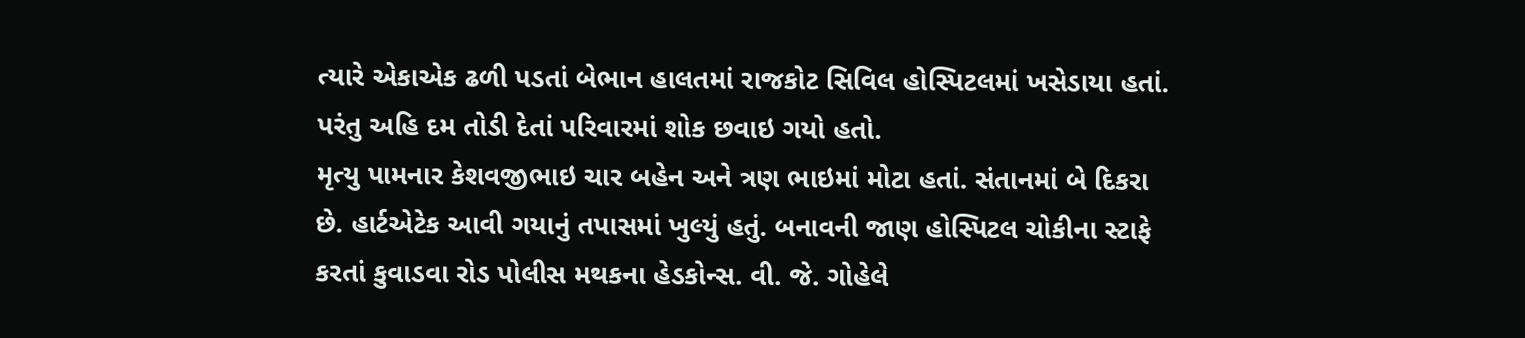ત્યારે એકાએક ઢળી પડતાં બેભાન હાલતમાં રાજકોટ સિવિલ હોસ્પિટલમાં ખસેડાયા હતાં. પરંતુ અહિ દમ તોડી દેતાં પરિવારમાં શોક છવાઇ ગયો હતો.
મૃત્યુ પામનાર કેશવજીભાઇ ચાર બહેન અને ત્રણ ભાઇમાં મોટા હતાં. સંતાનમાં બે દિકરા છે. હાર્ટએટેક આવી ગયાનું તપાસમાં ખુલ્યું હતું. બનાવની જાણ હોસ્પિટલ ચોકીના સ્ટાફે કરતાં કુવાડવા રોડ પોલીસ મથકના હેડકોન્સ. વી. જે. ગોહેલે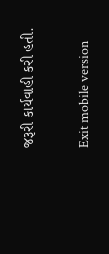જરૂરી કાર્યવાહી કરી હતી.

Exit mobile version